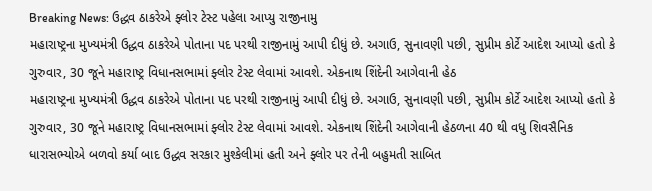Breaking News: ઉદ્ધવ ઠાકરેએ ફ્લોર ટેસ્ટ પહેલા આપ્યુ રાજીનામુ
મહારાષ્ટ્રના મુખ્યમંત્રી ઉદ્ધવ ઠાકરેએ પોતાના પદ પરથી રાજીનામું આપી દીધું છે. અગાઉ, સુનાવણી પછી, સુપ્રીમ કોર્ટે આદેશ આપ્યો હતો કે ગુરુવાર, 30 જૂને મહારાષ્ટ્ર વિધાનસભામાં ફ્લોર ટેસ્ટ લેવામાં આવશે. એકનાથ શિંદેની આગેવાની હેઠ
મહારાષ્ટ્રના મુખ્યમંત્રી ઉદ્ધવ ઠાકરેએ પોતાના પદ પરથી રાજીનામું આપી દીધું છે. અગાઉ, સુનાવણી પછી, સુપ્રીમ કોર્ટે આદેશ આપ્યો હતો કે ગુરુવાર, 30 જૂને મહારાષ્ટ્ર વિધાનસભામાં ફ્લોર ટેસ્ટ લેવામાં આવશે. એકનાથ શિંદેની આગેવાની હેઠળના 40 થી વધુ શિવસૈનિક ધારાસભ્યોએ બળવો કર્યા બાદ ઉદ્ધવ સરકાર મુશ્કેલીમાં હતી અને ફ્લોર પર તેની બહુમતી સાબિત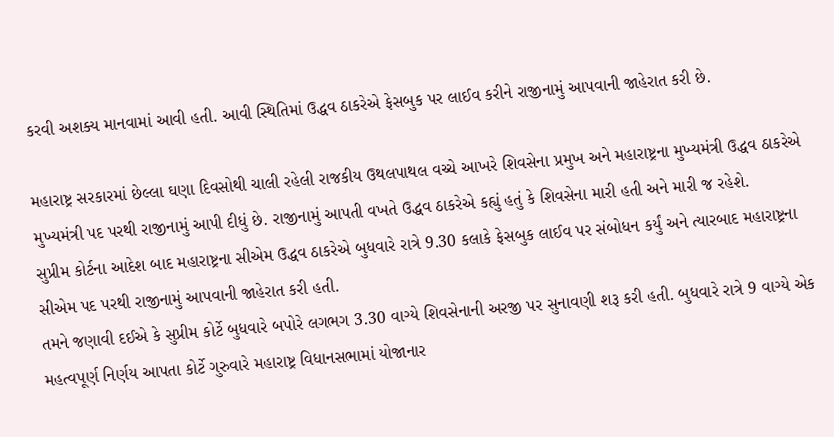કરવી અશક્ય માનવામાં આવી હતી. આવી સ્થિતિમાં ઉદ્ધવ ઠાકરેએ ફેસબુક પર લાઈવ કરીને રાજીનામું આપવાની જાહેરાત કરી છે.

મહારાષ્ટ્ર સરકારમાં છેલ્લા ઘણા દિવસોથી ચાલી રહેલી રાજકીય ઉથલપાથલ વચ્ચે આખરે શિવસેના પ્રમુખ અને મહારાષ્ટ્રના મુખ્યમંત્રી ઉદ્ધવ ઠાકરેએ મુખ્યમંત્રી પદ પરથી રાજીનામું આપી દીધું છે. રાજીનામું આપતી વખતે ઉદ્ધવ ઠાકરેએ કહ્યું હતું કે શિવસેના મારી હતી અને મારી જ રહેશે.
સુપ્રીમ કોર્ટના આદેશ બાદ મહારાષ્ટ્રના સીએમ ઉદ્ધવ ઠાકરેએ બુધવારે રાત્રે 9.30 કલાકે ફેસબુક લાઈવ પર સંબોધન કર્યું અને ત્યારબાદ મહારાષ્ટ્રના સીએમ પદ પરથી રાજીનામું આપવાની જાહેરાત કરી હતી.
તમને જણાવી દઈએ કે સુપ્રીમ કોર્ટે બુધવારે બપોરે લગભગ 3.30 વાગ્યે શિવસેનાની અરજી પર સુનાવણી શરૂ કરી હતી. બુધવારે રાત્રે 9 વાગ્યે એક મહત્વપૂર્ણ નિર્ણય આપતા કોર્ટે ગુરુવારે મહારાષ્ટ્ર વિધાનસભામાં યોજાનાર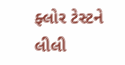ફ્લોર ટેસ્ટને લીલી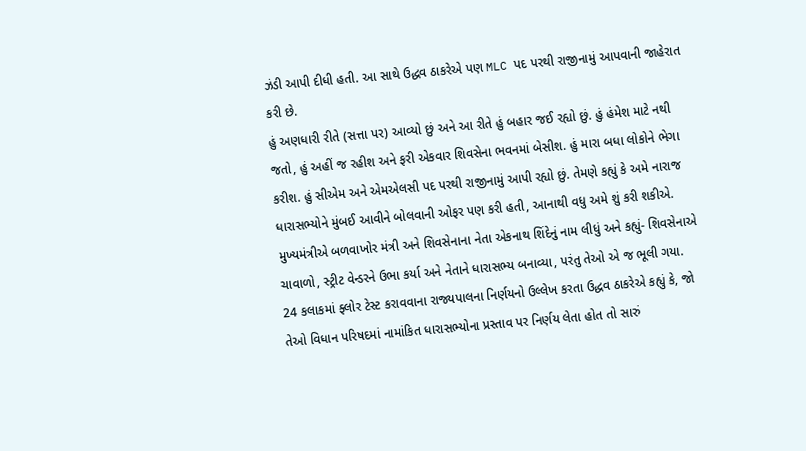ઝંડી આપી દીધી હતી. આ સાથે ઉદ્ધવ ઠાકરેએ પણ MLC પદ પરથી રાજીનામું આપવાની જાહેરાત કરી છે.
હું અણધારી રીતે (સત્તા પર) આવ્યો છું અને આ રીતે હું બહાર જઈ રહ્યો છું. હું હંમેશ માટે નથી જતો, હું અહીં જ રહીશ અને ફરી એકવાર શિવસેના ભવનમાં બેસીશ. હું મારા બધા લોકોને ભેગા કરીશ. હું સીએમ અને એમએલસી પદ પરથી રાજીનામું આપી રહ્યો છું. તેમણે કહ્યું કે અમે નારાજ ધારાસભ્યોને મુંબઈ આવીને બોલવાની ઓફર પણ કરી હતી, આનાથી વધુ અમે શું કરી શકીએ.
મુખ્યમંત્રીએ બળવાખોર મંત્રી અને શિવસેનાના નેતા એકનાથ શિંદેનું નામ લીધું અને કહ્યું- શિવસેનાએ ચાવાળો, સ્ટ્રીટ વેન્ડરને ઉભા કર્યા અને નેતાને ધારાસભ્ય બનાવ્યા, પરંતુ તેઓ એ જ ભૂલી ગયા. 24 કલાકમાં ફ્લોર ટેસ્ટ કરાવવાના રાજ્યપાલના નિર્ણયનો ઉલ્લેખ કરતા ઉદ્ધવ ઠાકરેએ કહ્યું કે, જો તેઓ વિધાન પરિષદમાં નામાંકિત ધારાસભ્યોના પ્રસ્તાવ પર નિર્ણય લેતા હોત તો સારું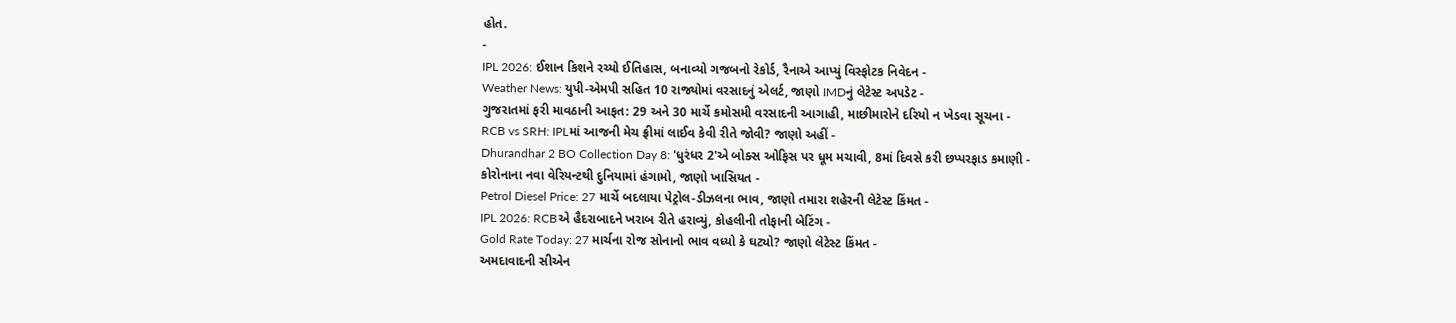હોત.
-
IPL 2026: ઈશાન કિશને રચ્યો ઈતિહાસ, બનાવ્યો ગજબનો રેકોર્ડ, રૈનાએ આપ્યું વિસ્ફોટક નિવેદન -
Weather News: યુપી-એમપી સહિત 10 રાજ્યોમાં વરસાદનું એલર્ટ, જાણો IMDનું લેટેસ્ટ અપડેટ -
ગુજરાતમાં ફરી માવઠાની આફત: 29 અને 30 માર્ચે કમોસમી વરસાદની આગાહી, માછીમારોને દરિયો ન ખેડવા સૂચના -
RCB vs SRH: IPLમાં આજની મેચ ફ્રીમાં લાઈવ કેવી રીતે જોવી? જાણો અહીં -
Dhurandhar 2 BO Collection Day 8: 'ધુરંધર 2'એ બોક્સ ઓફિસ પર ધૂમ મચાવી, 8માં દિવસે કરી છપ્પરફાડ કમાણી -
કોરોનાના નવા વેરિયન્ટથી દુનિયામાં હંગામો, જાણો ખાસિયત -
Petrol Diesel Price: 27 માર્ચે બદલાયા પેટ્રોલ-ડીઝલના ભાવ, જાણો તમારા શહેરની લેટેસ્ટ કિંમત -
IPL 2026: RCBએ હૈદરાબાદને ખરાબ રીતે હરાવ્યું, કોહલીની તોફાની બેટિંગ -
Gold Rate Today: 27 માર્ચના રોજ સોનાનો ભાવ વધ્યો કે ઘટ્યો? જાણો લેટેસ્ટ કિંમત -
અમદાવાદની સીએન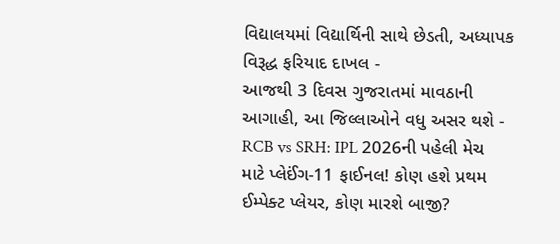વિદ્યાલયમાં વિદ્યાર્થિની સાથે છેડતી, અધ્યાપક વિરૂદ્ધ ફરિયાદ દાખલ -
આજથી 3 દિવસ ગુજરાતમાં માવઠાની આગાહી, આ જિલ્લાઓને વધુ અસર થશે -
RCB vs SRH: IPL 2026ની પહેલી મેચ માટે પ્લેઈંગ-11 ફાઈનલ! કોણ હશે પ્રથમ ઈમ્પેક્ટ પ્લેયર, કોણ મારશે બાજી?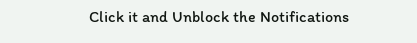Click it and Unblock the Notifications